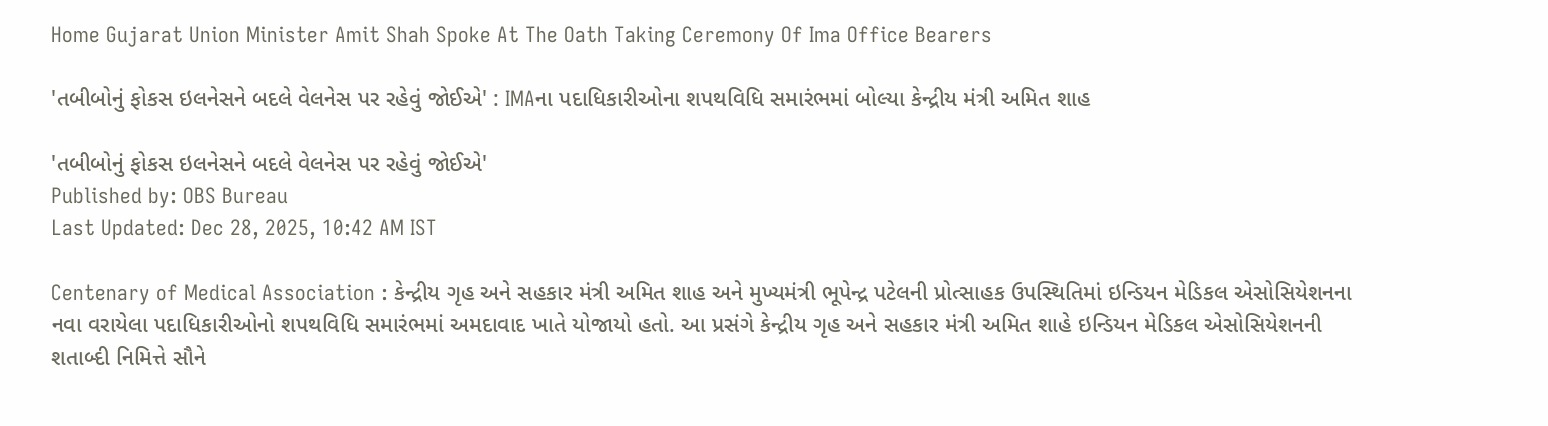Home Gujarat Union Minister Amit Shah Spoke At The Oath Taking Ceremony Of Ima Office Bearers

'તબીબોનું ફોકસ ઇલનેસને બદલે વેલનેસ પર રહેવું જોઈએ' : IMAના પદાધિકારીઓના શપથવિધિ સમારંભમાં બોલ્યા કેન્દ્રીય મંત્રી અમિત શાહ

'તબીબોનું ફોકસ ઇલનેસને બદલે વેલનેસ પર રહેવું જોઈએ'
Published by: OBS Bureau
Last Updated: Dec 28, 2025, 10:42 AM IST

Centenary of Medical Association : કેન્દ્રીય ગૃહ અને સહકાર મંત્રી અમિત શાહ અને મુખ્યમંત્રી ભૂપેન્દ્ર પટેલની પ્રોત્સાહક ઉપસ્થિતિમાં ઇન્ડિયન મેડિકલ એસોસિયેશનના નવા વરાયેલા પદાધિકારીઓનો શપથવિધિ સમારંભમાં અમદાવાદ ખાતે યોજાયો હતો. આ પ્રસંગે કેન્દ્રીય ગૃહ અને સહકાર મંત્રી અમિત શાહે ઇન્ડિયન મેડિકલ એસોસિયેશનની શતાબ્દી નિમિત્તે સૌને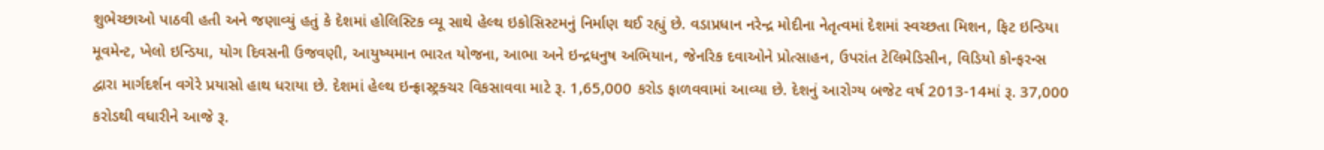શુભેચ્છાઓ પાઠવી હતી અને જણાવ્યું હતું કે દેશમાં હોલિસ્ટિક વ્યૂ સાથે હેલ્થ ઇકોસિસ્ટમનું નિર્માણ થઈ રહ્યું છે. વડાપ્રધાન નરેન્દ્ર મોદીના નેતૃત્વમાં દેશમાં સ્વચ્છતા મિશન, ફિટ ઇન્ડિયા મૂવમેન્ટ, ખેલો ઇન્ડિયા, યોગ દિવસની ઉજવણી, આયુષ્યમાન ભારત યોજના, આભા અને ઇન્દ્રધનુષ અભિયાન, જેનરિક દવાઓને પ્રોત્સાહન, ઉપરાંત ટેલિમેડિસીન, વિડિયો કોન્ફરન્સ દ્વારા માર્ગદર્શન વગેરે પ્રયાસો હાથ ધરાયા છે. દેશમાં હેલ્થ ઇન્ફ્રાસ્ટ્રક્ચર વિકસાવવા માટે રૂ. 1,65,000 કરોડ ફાળવવામાં આવ્યા છે. દેશનું આરોગ્ય બજેટ વર્ષ 2013-14માં રૂ. 37,000 કરોડથી વધારીને આજે રૂ.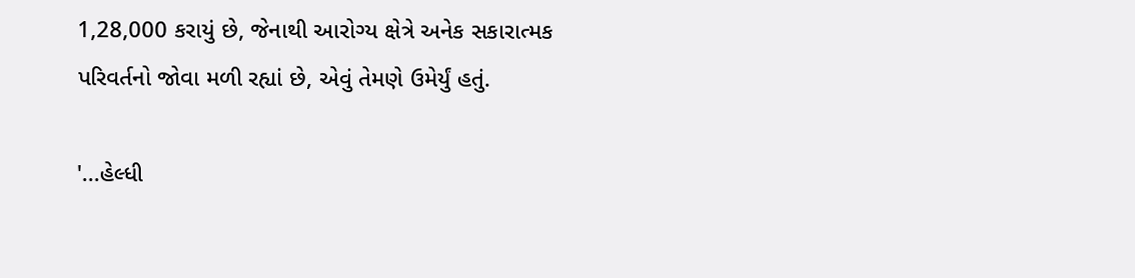1,28,000 કરાયું છે, જેનાથી આરોગ્ય ક્ષેત્રે અનેક સકારાત્મક પરિવર્તનો જોવા મળી રહ્યાં છે, એવું તેમણે ઉમેર્યું હતું.

'...હેલ્ધી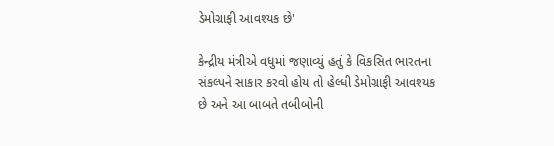ડેમોગ્રાફી આવશ્યક છે'

કેન્દ્રીય મંત્રીએ વધુમાં જણાવ્યું હતું કે વિકસિત ભારતના સંકલ્પને સાકાર કરવો હોય તો હેલ્ધી ડેમોગ્રાફી આવશ્યક છે અને આ બાબતે તબીબોની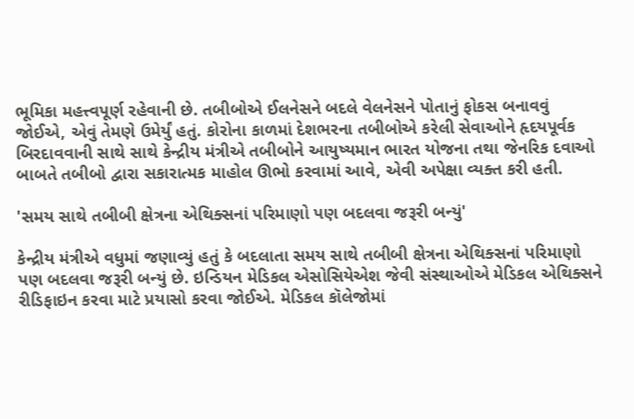ભૂમિકા મહત્ત્વપૂર્ણ રહેવાની છે. તબીબોએ ઈલનેસને બદલે વેલનેસને પોતાનું ફોકસ બનાવવું જોઈએ, એવું તેમણે ઉમેર્યું હતું. કોરોના કાળમાં દેશભરના તબીબોએ કરેલી સેવાઓને હૃદયપૂર્વક બિરદાવવાની સાથે સાથે કેન્દ્રીય મંત્રીએ તબીબોને આયુષ્યમાન ભારત યોજના તથા જેનરિક દવાઓ બાબતે તબીબો દ્વારા સકારાત્મક માહોલ ઊભો કરવામાં આવે, એવી અપેક્ષા વ્યક્ત કરી હતી.

'સમય સાથે તબીબી ક્ષેત્રના એથિક્સનાં પરિમાણો પણ બદલવા જરૂરી બન્યું'

કેન્દ્રીય મંત્રીએ વધુમાં જણાવ્યું હતું કે બદલાતા સમય સાથે તબીબી ક્ષેત્રના એથિક્સનાં પરિમાણો પણ બદલવા જરૂરી બન્યું છે. ઇન્ડિયન મેડિકલ એસોસિયેએશ જેવી સંસ્થાઓએ મેડિકલ એથિક્સને રીડિફાઇન કરવા માટે પ્રયાસો કરવા જોઈએ. મેડિકલ કૉલેજોમાં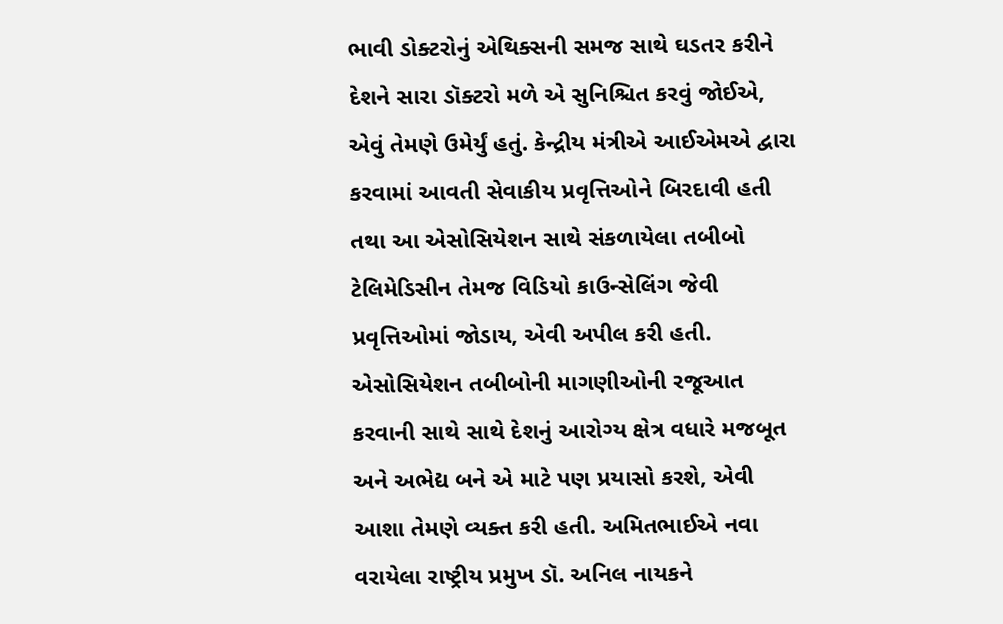ભાવી ડોક્ટરોનું એથિક્સની સમજ સાથે ઘડતર કરીને દેશને સારા ડૉક્ટરો મળે એ સુનિશ્ચિત કરવું જોઈએ, એવું તેમણે ઉમેર્યું હતું. કેન્દ્રીય મંત્રીએ આઈએમએ દ્વારા કરવામાં આવતી સેવાકીય પ્રવૃત્તિઓને બિરદાવી હતી તથા આ એસોસિયેશન સાથે સંકળાયેલા તબીબો ટેલિમેડિસીન તેમજ વિડિયો કાઉન્સેલિંગ જેવી પ્રવૃત્તિઓમાં જોડાય, એવી અપીલ કરી હતી. એસોસિયેશન તબીબોની માગણીઓની રજૂઆત કરવાની સાથે સાથે દેશનું આરોગ્ય ક્ષેત્ર વધારે મજબૂત અને અભેદ્ય બને એ માટે પણ પ્રયાસો કરશે, એવી આશા તેમણે વ્યક્ત કરી હતી. અમિતભાઈએ નવા વરાયેલા રાષ્ટ્રીય પ્રમુખ ડૉ. અનિલ નાયકને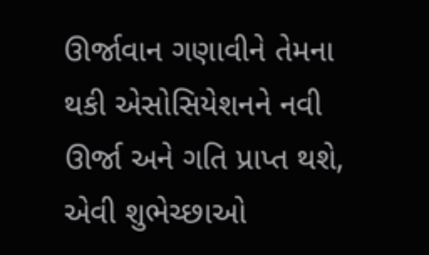ઊર્જાવાન ગણાવીને તેમના થકી એસોસિયેશનને નવી ઊર્જા અને ગતિ પ્રાપ્ત થશે, એવી શુભેચ્છાઓ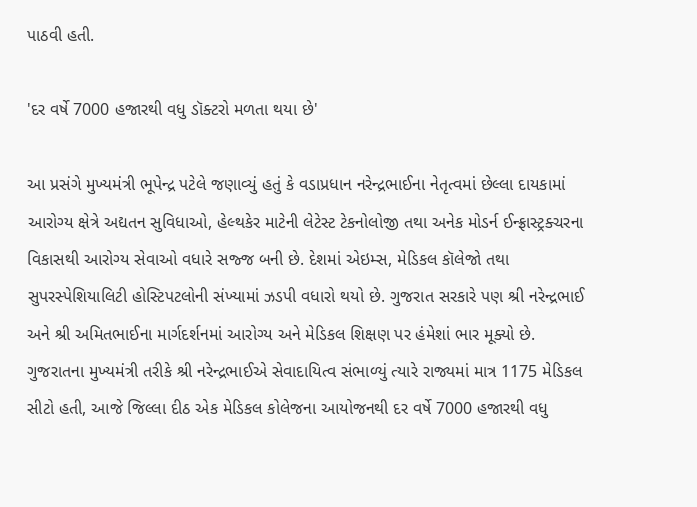પાઠવી હતી.

'દર વર્ષે 7000 હજારથી વધુ ડૉક્ટરો મળતા થયા છે'

આ પ્રસંગે મુખ્યમંત્રી ભૂપેન્દ્ર પટેલે જણાવ્યું હતું કે વડાપ્રધાન નરેન્દ્રભાઈના નેતૃત્વમાં છેલ્લા દાયકામાં આરોગ્ય ક્ષેત્રે અદ્યતન સુવિધાઓ, હેલ્થકેર માટેની લેટેસ્ટ ટેકનોલોજી તથા અનેક મોડર્ન ઈન્ફ્રાસ્ટ્રક્ચરના વિકાસથી આરોગ્ય સેવાઓ વધારે સજ્જ બની છે. દેશમાં એઇમ્સ, મેડિકલ કૉલેજો તથા સુપરસ્પેશિયાલિટી હોસ્ટિપટલોની સંખ્યામાં ઝડપી વધારો થયો છે. ગુજરાત સરકારે પણ શ્રી નરેન્દ્રભાઈ અને શ્રી અમિતભાઈના માર્ગદર્શનમાં આરોગ્ય અને મેડિકલ શિક્ષણ પર હંમેશાં ભાર મૂક્યો છે. ગુજરાતના મુખ્યમંત્રી તરીકે શ્રી નરેન્દ્રભાઈએ સેવાદાયિત્વ સંભાળ્યું ત્યારે રાજ્યમાં માત્ર 1175 મેડિકલ સીટો હતી, આજે જિલ્લા દીઠ એક મેડિકલ કોલેજના આયોજનથી દર વર્ષે 7000 હજારથી વધુ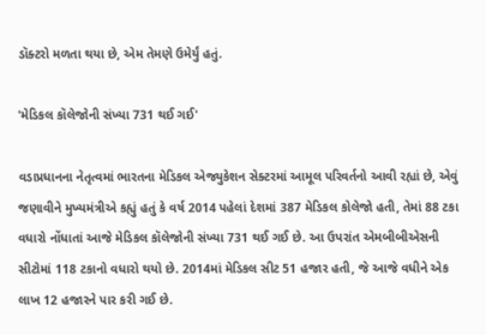ડૉક્ટરો મળતા થયા છે, એમ તેમણે ઉમેર્યું હતું.

'મેડિકલ કૉલેજોની સંખ્યા 731 થઈ ગઈ'

વડાપ્રધાનના નેતૃત્વમાં ભારતના મેડિકલ એજ્યુકેશન સેક્ટરમાં આમૂલ પરિવર્તનો આવી રહ્યાં છે, એવું જણાવીને મુખ્યમંત્રીએ કહ્યું હતું કે વર્ષ 2014 પહેલાં દેશમાં 387 મેડિકલ કોલેજો હતી, તેમાં 88 ટકા વધારો નોંધાતાં આજે મેડિકલ કૉલેજોની સંખ્યા 731 થઈ ગઈ છે. આ ઉપરાંત એમબીબીએસની સીટોમાં 118 ટકાનો વધારો થયો છે. 2014માં મેડિકલ સીટ 51 હજાર હતી, જે આજે વધીને એક લાખ 12 હજારને પાર કરી ગઈ છે.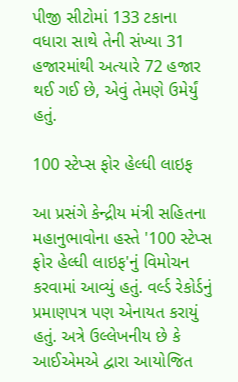પીજી સીટોમાં 133 ટકાના વધારા સાથે તેની સંખ્યા 31 હજારમાંથી અત્યારે 72 હજાર થઈ ગઈ છે, એવું તેમણે ઉમેર્યું હતું.

100 સ્ટેપ્સ ફોર હેલ્ધી લાઇફ

આ પ્રસંગે કેન્દ્રીય મંત્રી સહિતના મહાનુભાવોના હસ્તે '100 સ્ટેપ્સ ફોર હેલ્ધી લાઇફ'નું વિમોચન કરવામાં આવ્યું હતું. વર્લ્ડ રેકોર્ડનું પ્રમાણપત્ર પણ એનાયત કરાયું હતું. અત્રે ઉલ્લેખનીય છે કે આઈએમએ દ્વારા આયોજિત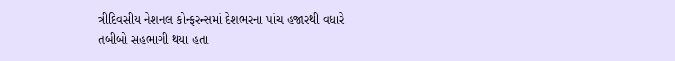ત્રીદિવસીય નેશનલ કોન્ફરન્સમાં દેશભરના પાંચ હજારથી વધારે તબીબો સહભાગી થયા હતા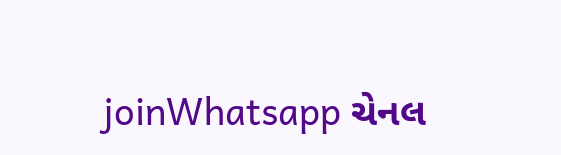joinWhatsapp ચેનલ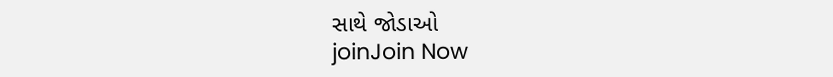સાથે જોડાઓ
joinJoin Now